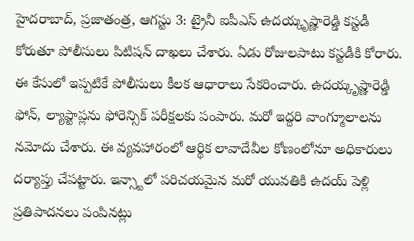హైదరాబాద్, ప్రజాతంత్ర, ఆగస్టు 3: ట్రైనీ ఐపీఎస్ ఉదయ్కృష్ణారెడ్డి కస్టడీ కోరుతూ పోలీసులు పిటిషన్ దాఖలు చేశారు. ఏడు రోజులపాటు కస్టడీకి కోరారు. ఈ కేసులో ఇప్పటికే పోలీసులు కీలక ఆధారాలు సేకరించారు. ఉదయ్కృష్ణారెడ్డి ఫోన్, ల్యాప్టాప్లను ఫోరెన్సిక్ పరీక్షలకు పంపారు. మరో ఇద్దరి వాంగ్మూలాలను నమోదు చేశారు. ఈ వ్యవహారంలో ఆర్థిక లావాదేవీల కోణంలోనూ అధికారులు దర్యాప్తు చేపట్టారు. ఇన్స్టాలో పరిచయమైన మరో యువతికి ఉదయ్ పెళ్లి ప్రతిపాదనలు పంపినట్లు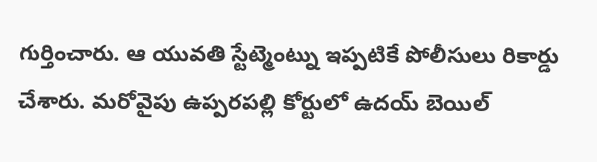గుర్తించారు. ఆ యువతి స్టేట్మెంట్ను ఇప్పటికే పోలీసులు రికార్డు చేశారు. మరోవైపు ఉప్పరపల్లి కోర్టులో ఉదయ్ బెయిల్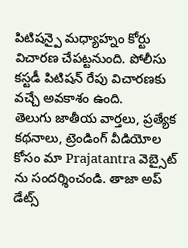పిటిషన్పై మధ్యాహ్నం కోర్టు విచారణ చేపట్టనుంది. పోలీసు కస్టడీ పిటిషన్ రేపు విచారణకు వచ్చే అవకాశం ఉంది.
తెలుగు జాతీయ వార్తలు, ప్రత్యేక కథనాలు, ట్రెండింగ్ వీడియోల కోసం మా Prajatantra వెబ్సైట్ ను సందర్శించండి. తాజా అప్ డేట్స్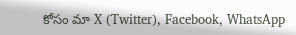కోసం మా X (Twitter), Facebook, WhatsApp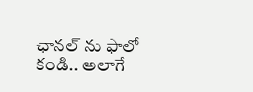ఛానల్ ను ఫాలో కండి.. అలాగే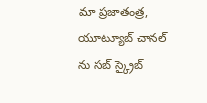మా ప్రజాతంత్ర, యూట్యూబ్ చానల్ ను సబ్ స్క్రైబ్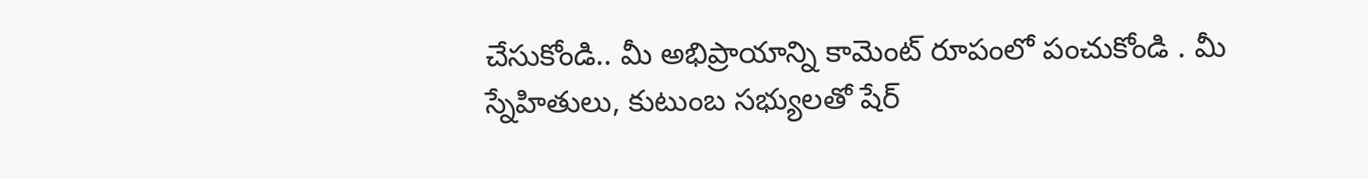చేసుకోండి.. మీ అభిప్రాయాన్ని కామెంట్ రూపంలో పంచుకోండి . మీ స్నేహితులు, కుటుంబ సభ్యులతో షేర్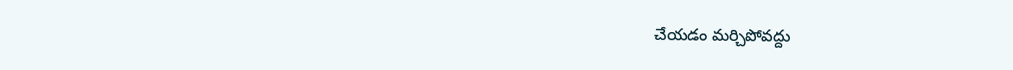చేయడం మర్చిపోవద్దు